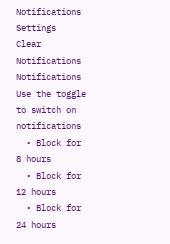Notifications
Settings
Clear Notifications
Notifications
Use the toggle to switch on notifications
  • Block for 8 hours
  • Block for 12 hours
  • Block for 24 hours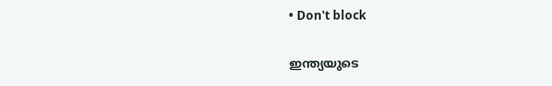• Don't block

ഇന്ത്യയുടെ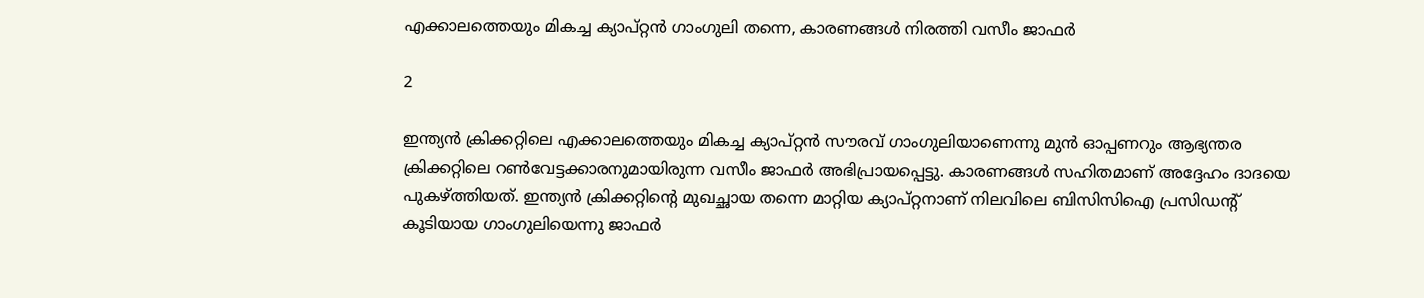എക്കാലത്തെയും മികച്ച ക്യാപ്റ്റന്‍ ഗാംഗുലി തന്നെ, കാരണങ്ങള്‍ നിരത്തി വസീം ജാഫര്‍

2

ഇന്ത്യന്‍ ക്രിക്കറ്റിലെ എക്കാലത്തെയും മികച്ച ക്യാപ്റ്റന്‍ സൗരവ് ഗാംഗുലിയാണെന്നു മുന്‍ ഓപ്പണറും ആഭ്യന്തര ക്രിക്കറ്റിലെ റണ്‍വേട്ടക്കാരനുമായിരുന്ന വസീം ജാഫര്‍ അഭിപ്രായപ്പെട്ടു. കാരണങ്ങള്‍ സഹിതമാണ് അദ്ദേഹം ദാദയെ പുകഴ്ത്തിയത്. ഇന്ത്യന്‍ ക്രിക്കറ്റിന്റെ മുഖച്ഛായ തന്നെ മാറ്റിയ ക്യാപ്റ്റനാണ് നിലവിലെ ബിസിസിഐ പ്രസിഡന്റ് കൂടിയായ ഗാംഗുലിയെന്നു ജാഫര്‍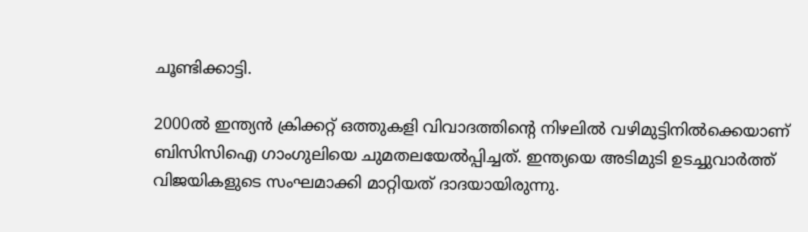ചൂണ്ടിക്കാട്ടി.

2000ല്‍ ഇന്ത്യന്‍ ക്രിക്കറ്റ് ഒത്തുകളി വിവാദത്തിന്റെ നിഴലില്‍ വഴിമുട്ടിനില്‍ക്കെയാണ് ബിസിസിഐ ഗാംഗുലിയെ ചുമതലയേല്‍പ്പിച്ചത്. ഇന്ത്യയെ അടിമുടി ഉടച്ചുവാര്‍ത്ത് വിജയികളുടെ സംഘമാക്കി മാറ്റിയത് ദാദയായിരുന്നു.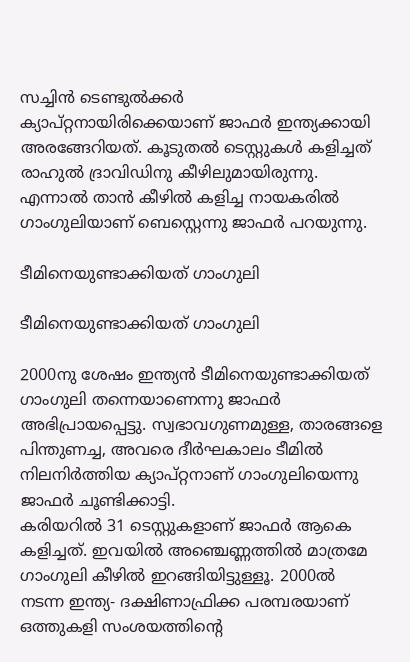സച്ചിന്‍ ടെണ്ടുല്‍ക്കര്‍ ക്യാപ്റ്റനായിരിക്കെയാണ് ജാഫര്‍ ഇന്ത്യക്കായി അരങ്ങേറിയത്. കൂടുതല്‍ ടെസ്റ്റുകള്‍ കളിച്ചത് രാഹുല്‍ ദ്രാവിഡിനു കീഴിലുമായിരുന്നു. എന്നാല്‍ താന്‍ കീഴില്‍ കളിച്ച നായകരില്‍ ഗാംഗുലിയാണ് ബെസ്റ്റെന്നു ജാഫര്‍ പറയുന്നു.

ടീമിനെയുണ്ടാക്കിയത് ഗാംഗുലി

ടീമിനെയുണ്ടാക്കിയത് ഗാംഗുലി

2000നു ശേഷം ഇന്ത്യന്‍ ടീമിനെയുണ്ടാക്കിയത് ഗാംഗുലി തന്നെയാണെന്നു ജാഫര്‍ അഭിപ്രായപ്പെട്ടു. സ്വഭാവഗുണമുള്ള, താരങ്ങളെ പിന്തുണച്ച, അവരെ ദീര്‍ഘകാലം ടീമില്‍ നിലനിര്‍ത്തിയ ക്യാപ്റ്റനാണ് ഗാംഗുലിയെന്നു ജാഫര്‍ ചൂണ്ടിക്കാട്ടി.
കരിയറില്‍ 31 ടെസ്റ്റുകളാണ് ജാഫര്‍ ആകെ കളിച്ചത്. ഇവയില്‍ അഞ്ചെണ്ണത്തില്‍ മാത്രമേ ഗാംഗുലി കീഴില്‍ ഇറങ്ങിയിട്ടുള്ളൂ. 2000ല്‍ നടന്ന ഇന്ത്യ- ദക്ഷിണാഫ്രിക്ക പരമ്പരയാണ് ഒത്തുകളി സംശയത്തിന്റെ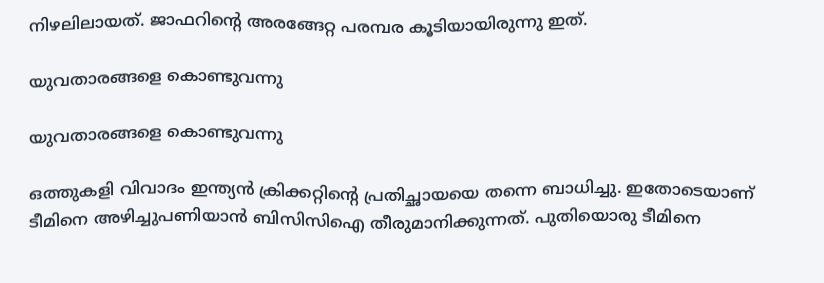നിഴലിലായത്. ജാഫറിന്റെ അരങ്ങേറ്റ പരമ്പര കൂടിയായിരുന്നു ഇത്.

യുവതാരങ്ങളെ കൊണ്ടുവന്നു

യുവതാരങ്ങളെ കൊണ്ടുവന്നു

ഒത്തുകളി വിവാദം ഇന്ത്യന്‍ ക്രിക്കറ്റിന്റെ പ്രതിച്ഛായയെ തന്നെ ബാധിച്ചു. ഇതോടെയാണ് ടീമിനെ അഴിച്ചുപണിയാന്‍ ബിസിസിഐ തീരുമാനിക്കുന്നത്. പുതിയൊരു ടീമിനെ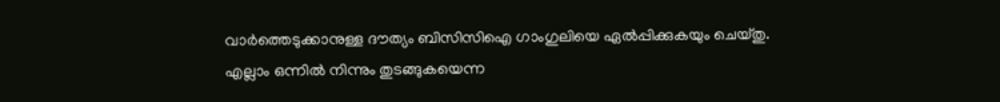വാര്‍ത്തെടുക്കാനുള്ള ദൗത്യം ബിസിസിഐ ഗാംഗുലിയെ ഏല്‍പ്പിക്കുകയും ചെയ്തു.
എല്ലാം ഒന്നില്‍ നിന്നും തുടങ്ങുകയെന്ന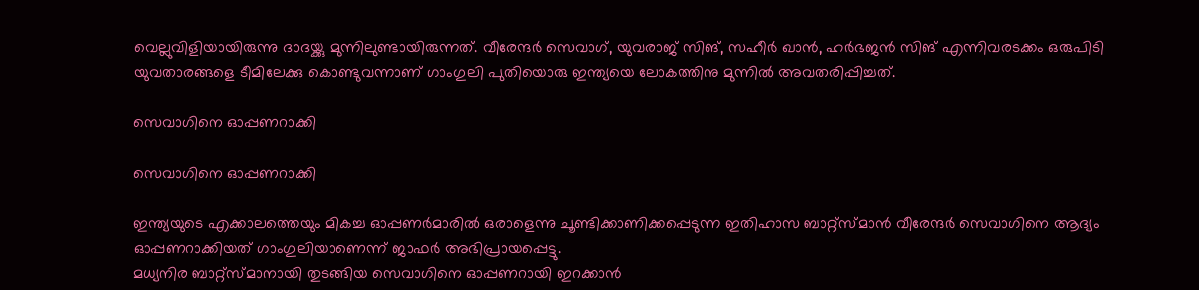വെല്ലുവിളിയായിരുന്നു ദാദയ്ക്കു മുന്നിലുണ്ടായിരുന്നത്. വീരേന്ദര്‍ സെവാഗ്, യുവരാജ് സിങ്, സഹീര്‍ ഖാന്‍, ഹര്‍ഭജന്‍ സിങ് എന്നിവരടക്കം ഒരുപിടി യുവതാരങ്ങളെ ടീമിലേക്കു കൊണ്ടുവന്നാണ് ഗാംഗുലി പുതിയൊരു ഇന്ത്യയെ ലോകത്തിനു മുന്നില്‍ അവതരിപ്പിച്ചത്.

സെവാഗിനെ ഓപ്പണറാക്കി

സെവാഗിനെ ഓപ്പണറാക്കി

ഇന്ത്യയുടെ എക്കാലത്തെയും മികച്ച ഓപ്പണര്‍മാരില്‍ ഒരാളെന്നു ചൂണ്ടിക്കാണിക്കപ്പെടുന്ന ഇതിഹാസ ബാറ്റ്‌സ്മാന്‍ വീരേന്ദര്‍ സെവാഗിനെ ആദ്യം ഓപ്പണറാക്കിയത് ഗാംഗുലിയാണെന്ന് ജാഫര്‍ അഭിപ്രായപ്പെട്ടു.
മധ്യനിര ബാറ്റ്‌സ്മാനായി തുടങ്ങിയ സെവാഗിനെ ഓപ്പണറായി ഇറക്കാന്‍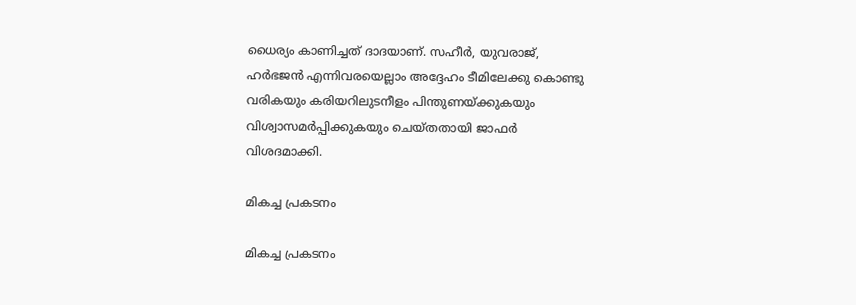ധൈര്യം കാണിച്ചത് ദാദയാണ്. സഹീര്‍, യുവരാജ്, ഹര്‍ഭജന്‍ എന്നിവരയെല്ലാം അദ്ദേഹം ടീമിലേക്കു കൊണ്ടു വരികയും കരിയറിലുടനീളം പിന്തുണയ്ക്കുകയും വിശ്വാസമര്‍പ്പിക്കുകയും ചെയ്തതായി ജാഫര്‍ വിശദമാക്കി.

മികച്ച പ്രകടനം

മികച്ച പ്രകടനം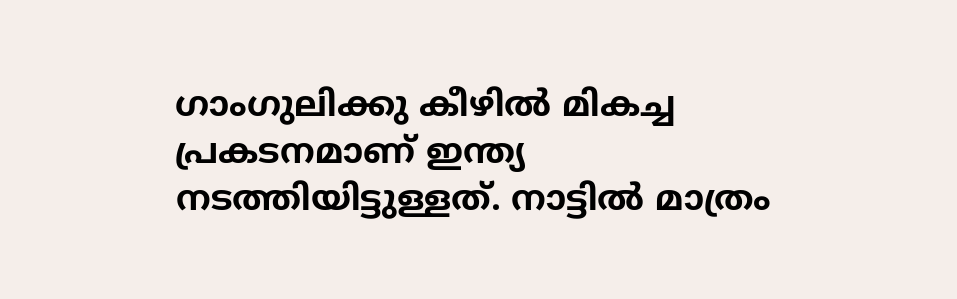ഗാംഗുലിക്കു കീഴില്‍ മികച്ച പ്രകടനമാണ് ഇന്ത്യ നടത്തിയിട്ടുള്ളത്. നാട്ടില്‍ മാത്രം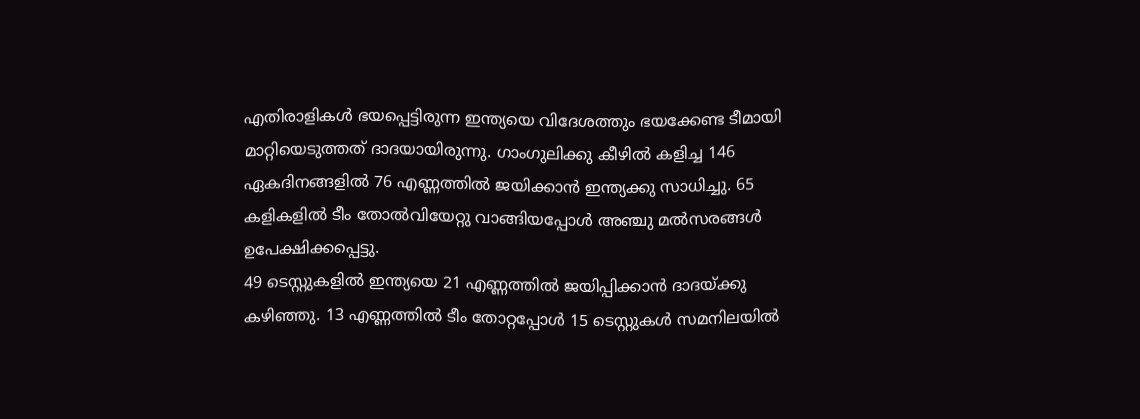എതിരാളികള്‍ ഭയപ്പെട്ടിരുന്ന ഇന്ത്യയെ വിദേശത്തും ഭയക്കേണ്ട ടീമായി മാറ്റിയെടുത്തത് ദാദയായിരുന്നു. ഗാംഗുലിക്കു കീഴില്‍ കളിച്ച 146 ഏകദിനങ്ങളില്‍ 76 എണ്ണത്തില്‍ ജയിക്കാന്‍ ഇന്ത്യക്കു സാധിച്ചു. 65 കളികളില്‍ ടീം തോല്‍വിയേറ്റു വാങ്ങിയപ്പോള്‍ അഞ്ചു മല്‍സരങ്ങള്‍ ഉപേക്ഷിക്കപ്പെട്ടു.
49 ടെസ്റ്റുകളില്‍ ഇന്ത്യയെ 21 എണ്ണത്തില്‍ ജയിപ്പിക്കാന്‍ ദാദയ്ക്കു കഴിഞ്ഞു. 13 എണ്ണത്തില്‍ ടീം തോറ്റപ്പോള്‍ 15 ടെസ്റ്റുകള്‍ സമനിലയില്‍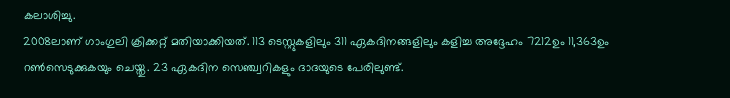കലാശിച്ചു.
2008ലാണ് ഗാംഗുലി ക്രിക്കറ്റ് മതിയാക്കിയത്. 113 ടെസ്റ്റുകളിലും 311 ഏകദിനങ്ങളിലും കളിച്ച അദ്ദേഹം 7212ഉം 11,363ഉം റണ്‍സെടുക്കുകയും ചെയ്തു. 23 ഏകദിന സെഞ്ച്വറികളും ദാദയുടെ പേരിലുണ്ട്.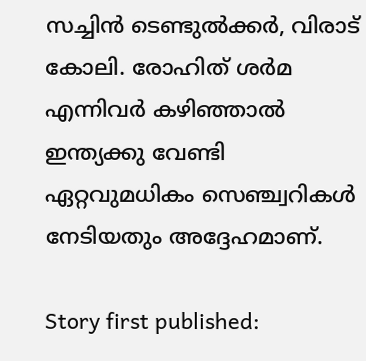സച്ചിന്‍ ടെണ്ടുല്‍ക്കര്‍, വിരാട് കോലി. രോഹിത് ശര്‍മ എന്നിവര്‍ കഴിഞ്ഞാല്‍ ഇന്ത്യക്കു വേണ്ടി ഏറ്റവുമധികം സെഞ്ച്വറികള്‍ നേടിയതും അദ്ദേഹമാണ്.

Story first published: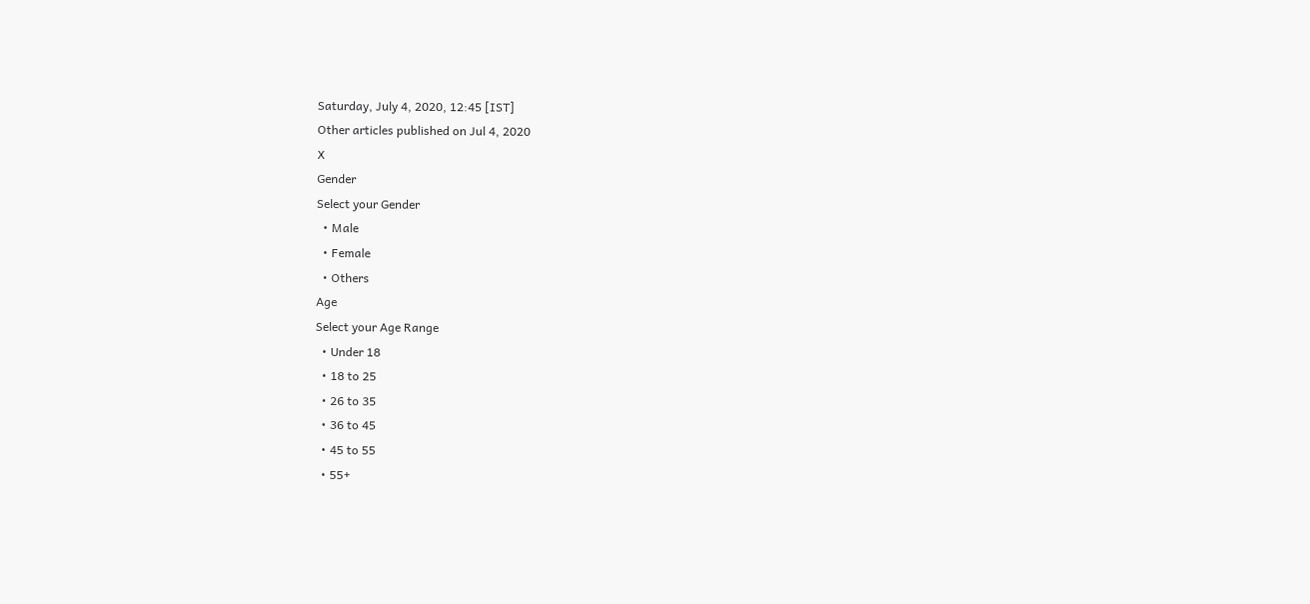Saturday, July 4, 2020, 12:45 [IST]
Other articles published on Jul 4, 2020
X
Gender
Select your Gender
  • Male
  • Female
  • Others
Age
Select your Age Range
  • Under 18
  • 18 to 25
  • 26 to 35
  • 36 to 45
  • 45 to 55
  • 55+